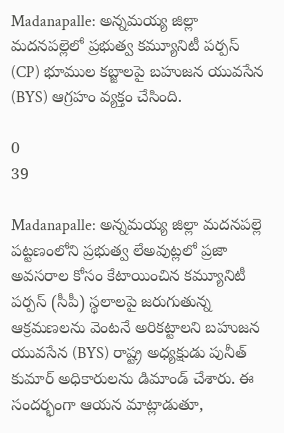Madanapalle: అన్నమయ్య జిల్లా మదనపల్లెలో ప్రభుత్వ కమ్యూనిటీ పర్పస్ (CP) భూముల కబ్జాలపై బహుజన యువసేన (BYS) ఆగ్రహం వ్యక్తం చేసింది.

0
39

Madanapalle: అన్నమయ్య జిల్లా మదనపల్లె పట్టణంలోని ప్రభుత్వ లేఅవుట్లలో ప్రజా అవసరాల కోసం కేటాయించిన కమ్యూనిటీ పర్పస్ (సీపీ) స్థలాలపై జరుగుతున్న ఆక్రమణలను వెంటనే అరికట్టాలని బహుజన యువసేన (BYS) రాష్ట్ర అధ్యక్షుడు పునీత్ కుమార్ అధికారులను డిమాండ్ చేశారు. ఈ సందర్భంగా ఆయన మాట్లాడుతూ,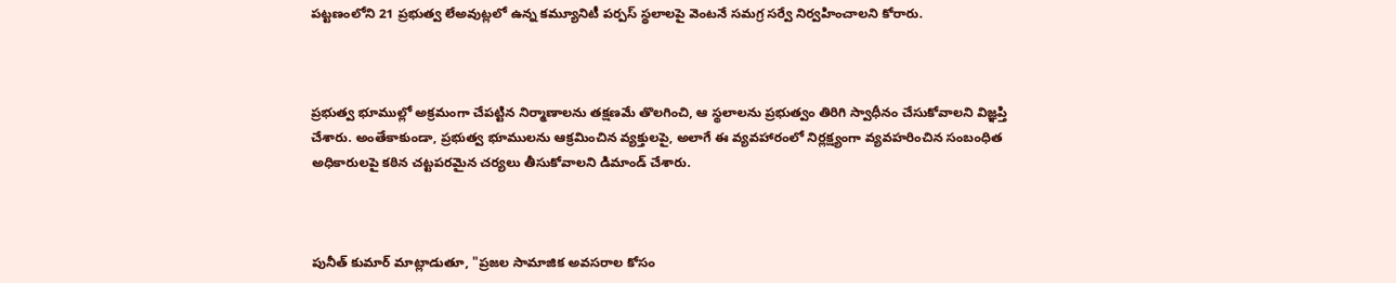పట్టణంలోని 21 ప్రభుత్వ లేఅవుట్లలో ఉన్న కమ్యూనిటీ పర్పస్ స్థలాలపై వెంటనే సమగ్ర సర్వే నిర్వహించాలని కోరారు.



ప్రభుత్వ భూముల్లో అక్రమంగా చేపట్టిన నిర్మాణాలను తక్షణమే తొలగించి, ఆ స్థలాలను ప్రభుత్వం తిరిగి స్వాధీనం చేసుకోవాలని విజ్ఞప్తి చేశారు. అంతేకాకుండా, ప్రభుత్వ భూములను ఆక్రమించిన వ్యక్తులపై, అలాగే ఈ వ్యవహారంలో నిర్లక్ష్యంగా వ్యవహరించిన సంబంధిత అధికారులపై కఠిన చట్టపరమైన చర్యలు తీసుకోవాలని డిమాండ్ చేశారు.



పునీత్ కుమార్ మాట్లాడుతూ, "ప్రజల సామాజిక అవసరాల కోసం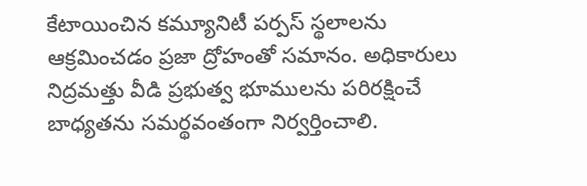కేటాయించిన కమ్యూనిటీ పర్పస్ స్థలాలను ఆక్రమించడం ప్రజా ద్రోహంతో సమానం. అధికారులు నిద్రమత్తు వీడి ప్రభుత్వ భూములను పరిరక్షించే బాధ్యతను సమర్థవంతంగా నిర్వర్తించాలి.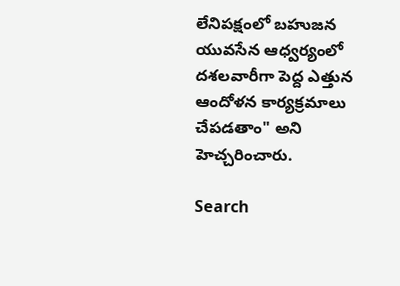లేనిపక్షంలో బహుజన యువసేన ఆధ్వర్యంలో దశలవారీగా పెద్ద ఎత్తున ఆందోళన కార్యక్రమాలు చేపడతాం" అని హెచ్చరించారు.

Search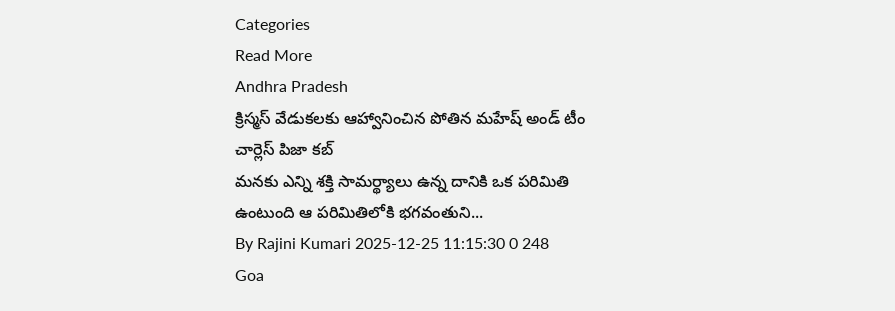Categories
Read More
Andhra Pradesh
క్రిస్మస్ వేడుకలకు ఆహ్వానించిన పోతిన మహేష్ అండ్ టీం చార్లెస్ పిజా కబ్
మనకు ఎన్ని శక్తి సామర్థ్యాలు ఉన్న దానికి ఒక పరిమితి ఉంటుంది ఆ పరిమితిలోకి భగవంతుని...
By Rajini Kumari 2025-12-25 11:15:30 0 248
Goa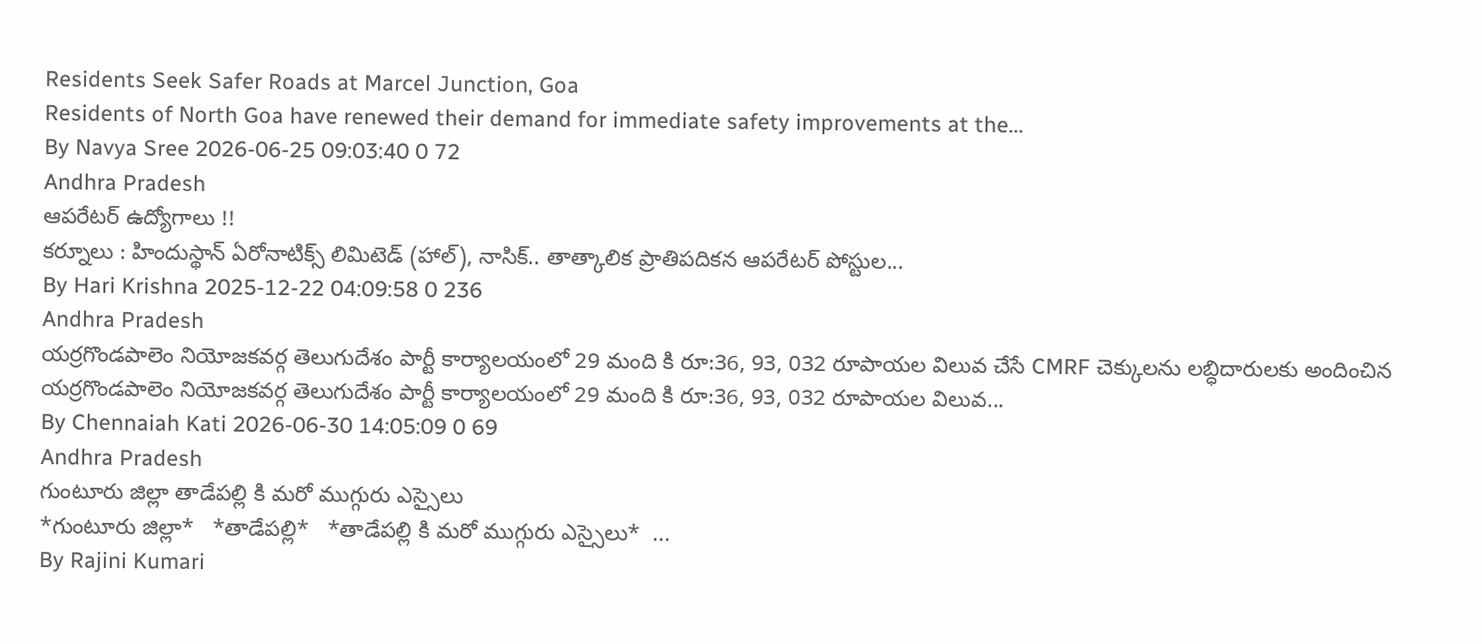Residents Seek Safer Roads at Marcel Junction, Goa
Residents of North Goa have renewed their demand for immediate safety improvements at the...
By Navya Sree 2026-06-25 09:03:40 0 72
Andhra Pradesh
ఆపరేటర్ ఉద్యోగాలు !!
కర్నూలు : హిందుస్థాన్ ఏరోనాటిక్స్ లిమిటెడ్ (హాల్), నాసిక్.. తాత్కాలిక ప్రాతిపదికన ఆపరేటర్ పోస్టుల...
By Hari Krishna 2025-12-22 04:09:58 0 236
Andhra Pradesh
యర్రగొండపాలెం నియోజకవర్గ తెలుగుదేశం పార్టీ కార్యాలయంలో 29 మంది కి రూ:36, 93, 032 రూపాయల విలువ చేసే CMRF చెక్కులను లబ్ధిదారులకు అందించిన
యర్రగొండపాలెం నియోజకవర్గ తెలుగుదేశం పార్టీ కార్యాలయంలో 29 మంది కి రూ:36, 93, 032 రూపాయల విలువ...
By Chennaiah Kati 2026-06-30 14:05:09 0 69
Andhra Pradesh
గుంటూరు జిల్లా తాడేపల్లి కి మరో ముగ్గురు ఎస్సైలు
*గుంటూరు జిల్లా*   *తాడేపల్లి*   *తాడేపల్లి కి మరో ముగ్గురు ఎస్సైలు*  ...
By Rajini Kumari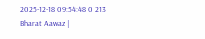2025-12-18 09:54:48 0 213
Bharat Aawaz |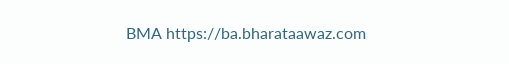BMA https://ba.bharataawaz.com